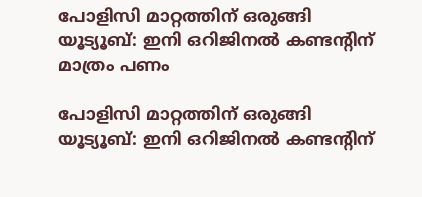പോളിസി മാറ്റത്തിന് ഒരുങ്ങി യൂട്യൂബ്: ഇനി ഒറിജിനൽ കണ്ടന്‍റിന് മാത്രം പണം

പോളിസി മാറ്റത്തിന് ഒരുങ്ങി യൂട്യൂബ്: ഇനി ഒറിജിനൽ കണ്ടന്‍റിന്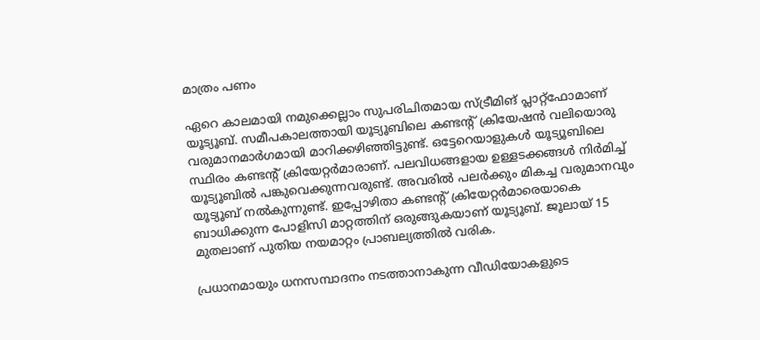മാത്രം പണം

ഏറെ കാലമായി നമുക്കെല്ലാം സുപരിചിതമായ സ്ട്രീമിങ് പ്ലാറ്റ്‌ഫോമാണ് യൂട്യൂബ്. സമീപകാലത്തായി യൂട്യൂബിലെ കണ്ടന്റ് ക്രിയേഷന്‍ വലിയൊരു വരുമാനമാര്‍ഗമായി മാറിക്കഴിഞ്ഞിട്ടുണ്ട്. ഒട്ടേറെയാളുകള്‍ യൂട്യൂബിലെ സ്ഥിരം കണ്ടന്റ് ക്രിയേറ്റര്‍മാരാണ്. പലവിധങ്ങളായ ഉള്ളടക്കങ്ങള്‍ നിര്‍മിച്ച് യൂട്യൂബില്‍ പങ്കുവെക്കുന്നവരുണ്ട്. അവരില്‍ പലര്‍ക്കും മികച്ച വരുമാനവും യൂട്യൂബ് നല്‍കുന്നുണ്ട്. ഇപ്പോഴിതാ കണ്ടന്റ് ക്രിയേറ്റര്‍മാരെയാകെ ബാധിക്കുന്ന പോളിസി മാറ്റത്തിന് ഒരുങ്ങുകയാണ് യൂട്യൂബ്. ജൂലായ് 15 മുതലാണ് പുതിയ നയമാറ്റം പ്രാബല്യത്തില്‍ വരിക.

പ്രധാനമായും ധനസമ്പാദനം നടത്താനാകുന്ന വീഡിയോകളുടെ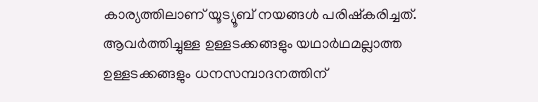കാര്യത്തിലാണ് യൂട്യൂബ് നയങ്ങള്‍ പരിഷ്‌കരിച്ചത്. ആവര്‍ത്തിച്ചുള്ള ഉള്ളടക്കങ്ങളും യഥാര്‍ഥമല്ലാത്ത ഉള്ളടക്കങ്ങളും ധനസമ്പാദനത്തിന്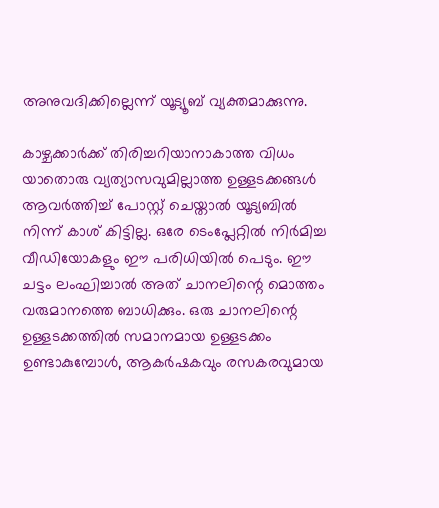അനുവദിക്കില്ലെന്ന് യൂട്യൂബ് വ്യക്തമാക്കുന്നു.

കാഴ്ചക്കാര്‍ക്ക് തിരിച്ചറിയാനാകാത്ത വിധം യാതൊരു വ്യത്യാസവുമില്ലാത്ത ഉള്ളടക്കങ്ങള്‍ ആവര്‍ത്തിച്ച് പോസ്റ്റ് ചെയ്താല്‍ യൂട്യബില്‍ നിന്ന് കാശ് കിട്ടില്ല. ഒരേ ടെംപ്ലേറ്റില്‍ നിര്‍മിച്ച വീഡിയോകളും ഈ പരിധിയില്‍ പെടും. ഈ ചട്ടം ലംഘിച്ചാല്‍ അത് ചാനലിന്റെ മൊത്തം വരുമാനത്തെ ബാധിക്കും. ഒരു ചാനലിന്റെ ഉള്ളടക്കത്തില്‍ സമാനമായ ഉള്ളടക്കം ഉണ്ടാകുമ്പോള്‍, ആകര്‍ഷകവും രസകരവുമായ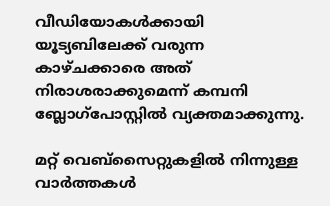വീഡിയോകള്‍ക്കായി യൂട്യബിലേക്ക് വരുന്ന കാഴ്ചക്കാരെ അത് നിരാശരാക്കുമെന്ന് കമ്പനി ബ്ലോഗ്‌പോസ്റ്റില്‍ വ്യക്തമാക്കുന്നു.

മറ്റ് വെബ്‌സൈറ്റുകളില്‍ നിന്നുള്ള വാര്‍ത്തകള്‍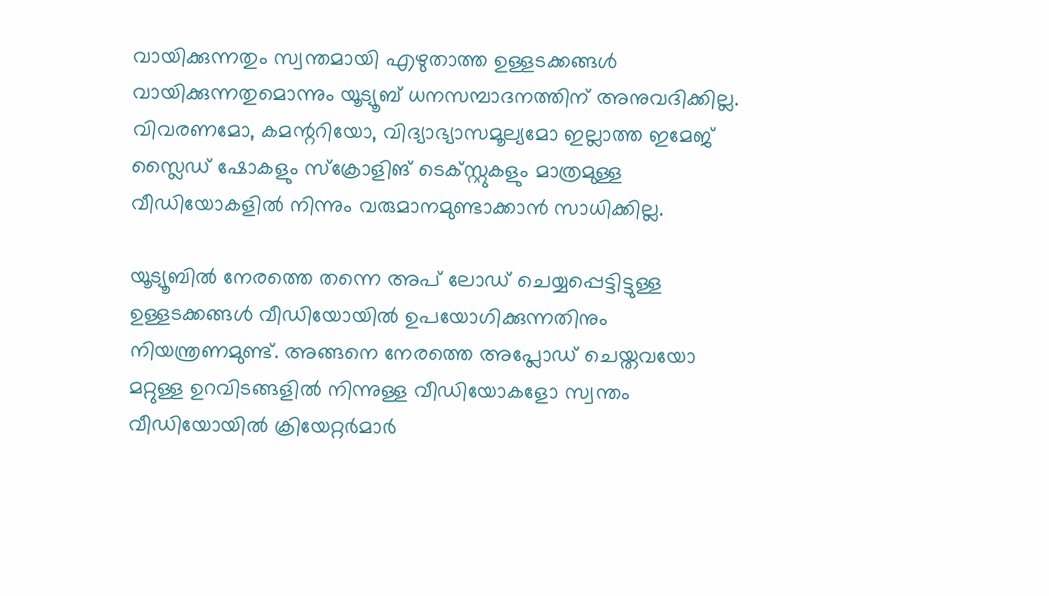വായിക്കുന്നതും സ്വന്തമായി എഴുതാത്ത ഉള്ളടക്കങ്ങള്‍ വായിക്കുന്നതുമൊന്നും യൂട്യൂബ് ധനസമ്പാദനത്തിന് അനുവദിക്കില്ല. വിവരണമോ, കമന്ററിയോ, വിദ്യാഭ്യാസമൂല്യമോ ഇല്ലാത്ത ഇമേജ് സ്ലൈഡ് ഷോകളും സ്‌ക്രോളിങ് ടെക്‌സ്റ്റുകളും മാത്രമുള്ള വീഡിയോകളില്‍ നിന്നും വരുമാനമുണ്ടാക്കാന്‍ സാധിക്കില്ല.

യൂട്യൂബില്‍ നേരത്തെ തന്നെ അപ് ലോഡ് ചെയ്യപ്പെട്ടിട്ടുള്ള ഉള്ളടക്കങ്ങള്‍ വീഡിയോയില്‍ ഉപയോഗിക്കുന്നതിനും നിയന്ത്രണമുണ്ട്. അങ്ങനെ നേരത്തെ അപ്ലോഡ് ചെയ്തവയോ മറ്റുള്ള ഉറവിടങ്ങളില്‍ നിന്നുള്ള വീഡിയോകളോ സ്വന്തം വീഡിയോയില്‍ ക്രിയേറ്റര്‍മാര്‍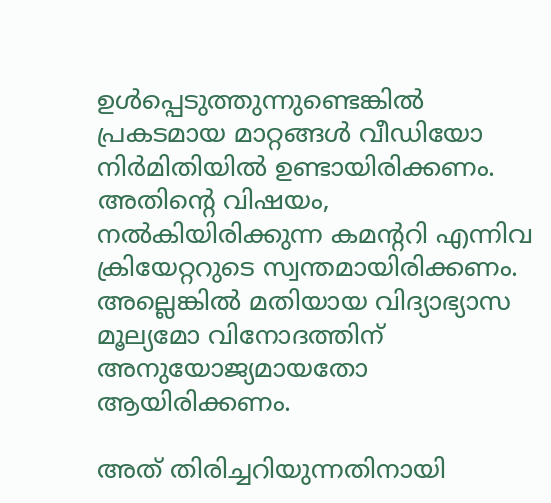ഉള്‍പ്പെടുത്തുന്നുണ്ടെങ്കില്‍ പ്രകടമായ മാറ്റങ്ങള്‍ വീഡിയോ നിര്‍മിതിയില്‍ ഉണ്ടായിരിക്കണം. അതിന്റെ വിഷയം, നല്‍കിയിരിക്കുന്ന കമന്ററി എന്നിവ ക്രിയേറ്ററുടെ സ്വന്തമായിരിക്കണം. അല്ലെങ്കില്‍ മതിയായ വിദ്യാഭ്യാസ മൂല്യമോ വിനോദത്തിന് അനുയോജ്യമായതോ ആയിരിക്കണം.

അത് തിരിച്ചറിയുന്നതിനായി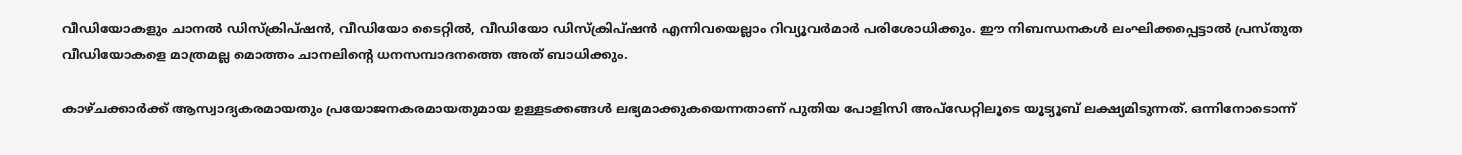വീഡിയോകളും ചാനല്‍ ഡിസ്‌ക്രിപ്ഷന്‍, വീഡിയോ ടൈറ്റില്‍, വീഡിയോ ഡിസ്‌ക്രിപ്ഷന്‍ എന്നിവയെല്ലാം റിവ്യൂവര്‍മാര്‍ പരിശോധിക്കും. ഈ നിബന്ധനകള്‍ ലംഘിക്കപ്പെട്ടാല്‍ പ്രസ്തുത വീഡിയോകളെ മാത്രമല്ല മൊത്തം ചാനലിന്റെ ധനസമ്പാദനത്തെ അത് ബാധിക്കും.

കാഴ്ചക്കാര്‍ക്ക് ആസ്വാദ്യകരമായതും പ്രയോജനകരമായതുമായ ഉള്ളടക്കങ്ങള്‍ ലഭ്യമാക്കുകയെന്നതാണ് പുതിയ പോളിസി അപ്‌ഡേറ്റിലൂടെ യൂട്യൂബ് ലക്ഷ്യമിടുന്നത്. ഒന്നിനോടൊന്ന്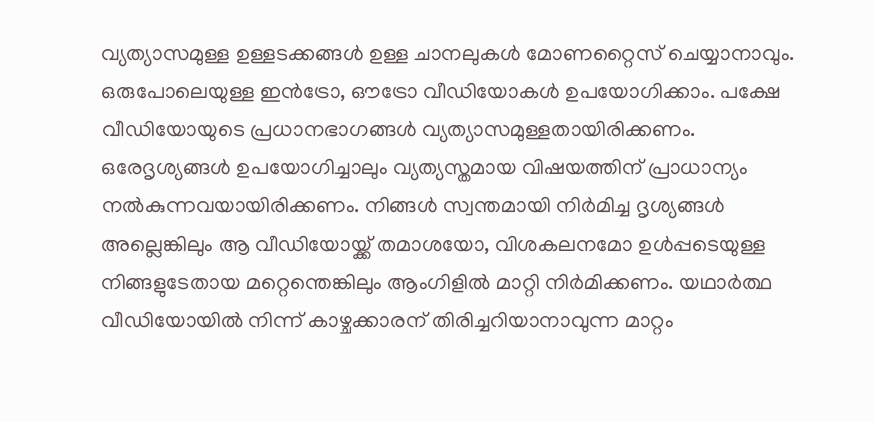വ്യത്യാസമുള്ള ഉള്ളടക്കങ്ങള്‍ ഉള്ള ചാനലുകള്‍ മോണറ്റൈസ് ചെയ്യാനാവും. ഒരുപോലെയുള്ള ഇന്‍ട്രോ, ഔട്രോ വീഡിയോകള്‍ ഉപയോഗിക്കാം. പക്ഷേ വീഡിയോയുടെ പ്രധാനഭാഗങ്ങള്‍ വ്യത്യാസമുള്ളതായിരിക്കണം. ഒരേദൃശ്യങ്ങള്‍ ഉപയോഗിച്ചാലും വ്യത്യസ്തമായ വിഷയത്തിന് പ്രാധാന്യം നല്‍കുന്നവയായിരിക്കണം. നിങ്ങള്‍ സ്വന്തമായി നിര്‍മിച്ച ദൃശ്യങ്ങള്‍ അല്ലെങ്കിലും ആ വീഡിയോയ്ക്ക് തമാശയോ, വിശകലനമോ ഉള്‍പ്പടെയുള്ള നിങ്ങളുടേതായ മറ്റെന്തെങ്കിലും ആംഗിളില്‍ മാറ്റി നിര്‍മിക്കണം. യഥാര്‍ത്ഥ വീഡിയോയില്‍ നിന്ന് കാഴ്ചക്കാരന് തിരിച്ചറിയാനാവുന്ന മാറ്റം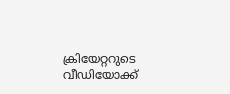ക്രിയേറ്ററുടെ വീഡിയോക്ക്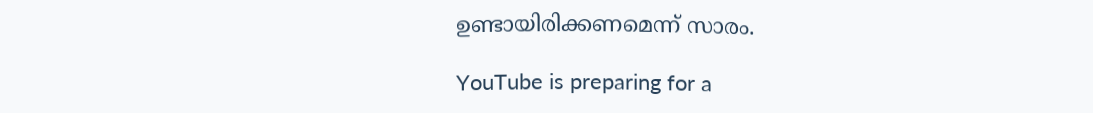ഉണ്ടായിരിക്കണമെന്ന് സാരം.

YouTube is preparing for a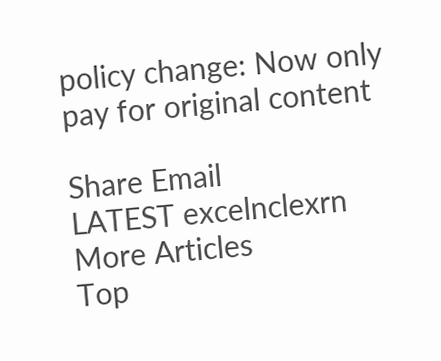policy change: Now only pay for original content

Share Email
LATEST excelnclexrn
More Articles
Top